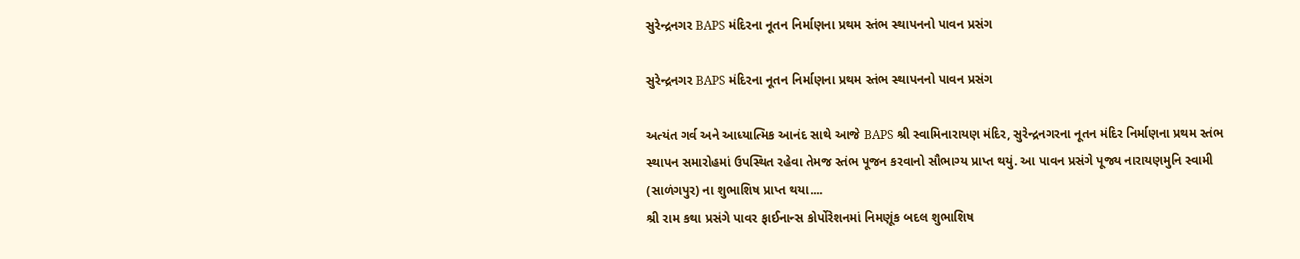સુરેન્દ્રનગર BAPS મંદિરના નૂતન નિર્માણના પ્રથમ સ્તંભ સ્થાપનનો પાવન પ્રસંગ

સુરેન્દ્રનગર BAPS મંદિરના નૂતન નિર્માણના પ્રથમ સ્તંભ સ્થાપનનો પાવન પ્રસંગ

અત્યંત ગર્વ અને આધ્યાત્મિક આનંદ સાથે આજે BAPS શ્રી સ્વામિનારાયણ મંદિર, સુરેન્દ્રનગરના નૂતન મંદિર નિર્માણના પ્રથમ સ્તંભ સ્થાપન સમારોહમાં ઉપસ્થિત રહેવા તેમજ સ્તંભ પૂજન કરવાનો સૌભાગ્ય પ્રાપ્ત થયું. આ પાવન પ્રસંગે પૂજ્ય નારાયણમુનિ સ્વામી (સાળંગપુર) ના શુભાશિષ પ્રાપ્ત થયા....
શ્રી રામ કથા પ્રસંગે પાવર ફાઈનાન્સ કોર્પોરેશનમાં નિમણૂંક બદલ શુભાશિષ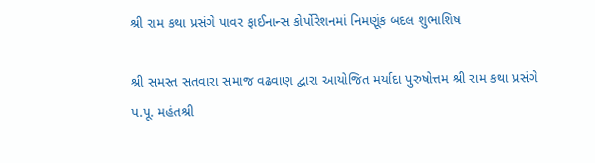શ્રી રામ કથા પ્રસંગે પાવર ફાઈનાન્સ કોર્પોરેશનમાં નિમણૂંક બદલ શુભાશિષ

શ્રી સમસ્ત સતવારા સમાજ વઢવાણ દ્વારા આયોજિત મર્યાદા પુરુષોત્તમ શ્રી રામ કથા પ્રસંગે પ.પૂ. મહંતશ્રી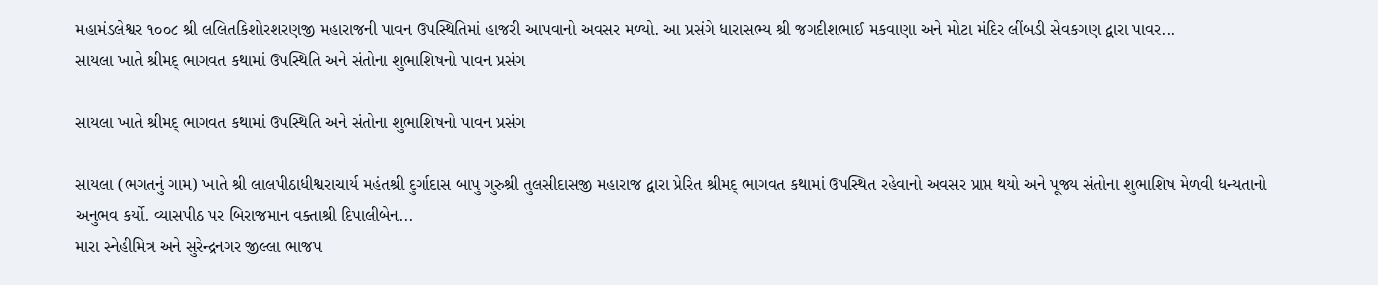મહામંડલેશ્વર ૧૦૦૮ શ્રી લલિતકિશોરશરણજી મહારાજની પાવન ઉપસ્થિતિમાં હાજરી આપવાનો અવસર મળ્યો. આ પ્રસંગે ધારાસભ્ય શ્રી જગદીશભાઈ મકવાણા અને મોટા મંદિર લીંબડી સેવકગણ દ્વારા પાવર...
સાયલા ખાતે શ્રીમદ્ ભાગવત કથામાં ઉપસ્થિતિ અને સંતોના શુભાશિષનો પાવન પ્રસંગ

સાયલા ખાતે શ્રીમદ્ ભાગવત કથામાં ઉપસ્થિતિ અને સંતોના શુભાશિષનો પાવન પ્રસંગ

સાયલા (ભગતનું ગામ) ખાતે શ્રી લાલપીઠાધીશ્વરાચાર્ય મહંતશ્રી દુર્ગાદાસ બાપુ ગુરુશ્રી તુલસીદાસજી મહારાજ દ્વારા પ્રેરિત શ્રીમદ્ ભાગવત કથામાં ઉપસ્થિત રહેવાનો અવસર પ્રાપ્ત થયો અને પૂજ્ય સંતોના શુભાશિષ મેળવી ધન્યતાનો અનુભવ કર્યો. વ્યાસપીઠ પર બિરાજમાન વક્તાશ્રી દિપાલીબેન...
મારા સ્નેહીમિત્ર અને સુરેન્દ્રનગર જીલ્લા ભાજપ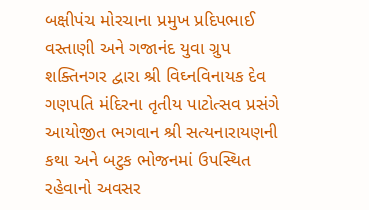બક્ષીપંચ મોરચાના પ્રમુખ પ્રદિપભાઈ વસ્તાણી અને ગજાનંદ યુવા ગ્રુપ શક્તિનગર દ્વારા શ્રી વિઘ્નવિનાયક દેવ ગણપતિ મંદિરના તૃતીય પાટોત્સવ પ્રસંગે આયોજીત ભગવાન શ્રી સત્યનારાયણની કથા અને બટુક ભોજનમાં ઉપસ્થિત રહેવાનો અવસર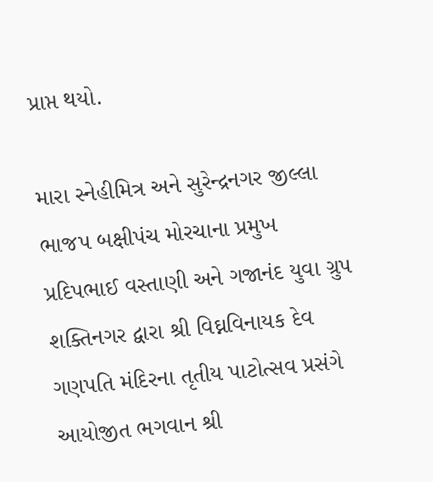પ્રાપ્ત થયો.

મારા સ્નેહીમિત્ર અને સુરેન્દ્રનગર જીલ્લા ભાજપ બક્ષીપંચ મોરચાના પ્રમુખ પ્રદિપભાઈ વસ્તાણી અને ગજાનંદ યુવા ગ્રુપ શક્તિનગર દ્વારા શ્રી વિઘ્નવિનાયક દેવ ગણપતિ મંદિરના તૃતીય પાટોત્સવ પ્રસંગે આયોજીત ભગવાન શ્રી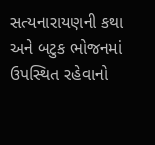સત્યનારાયણની કથા અને બટુક ભોજનમાં ઉપસ્થિત રહેવાનો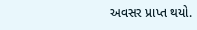અવસર પ્રાપ્ત થયો.